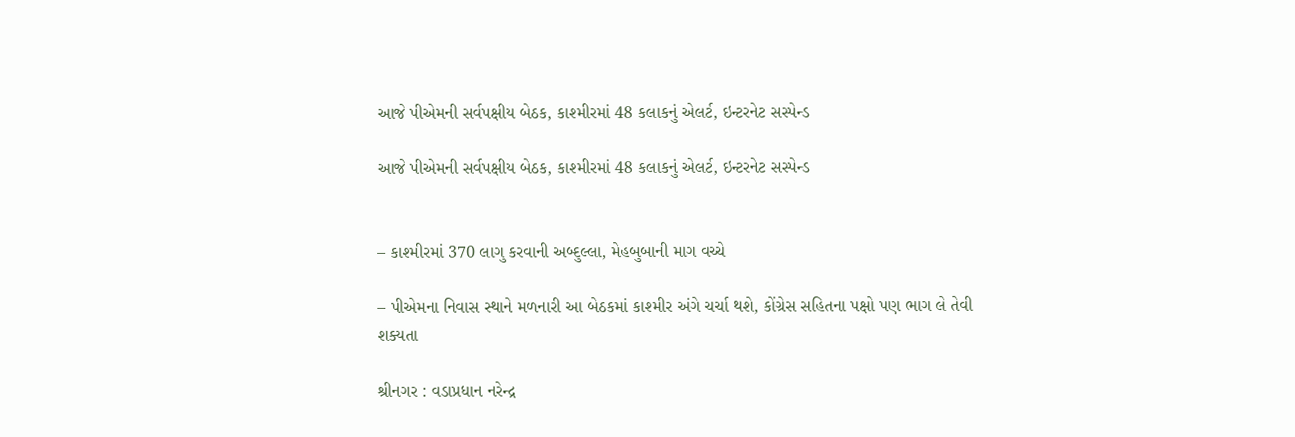આજે પીએમની સર્વપક્ષીય બેઠક, કાશ્મીરમાં 48 કલાકનું એલર્ટ, ઇન્ટરનેટ સસ્પેન્ડ

આજે પીએમની સર્વપક્ષીય બેઠક, કાશ્મીરમાં 48 કલાકનું એલર્ટ, ઇન્ટરનેટ સસ્પેન્ડ


– કાશ્મીરમાં 370 લાગુ કરવાની અબ્દુલ્લા, મેહબુબાની માગ વચ્ચે

– પીએમના નિવાસ સ્થાને મળનારી આ બેઠકમાં કાશ્મીર અંગે ચર્ચા થશે, કોંગ્રેસ સહિતના પક્ષો પણ ભાગ લે તેવી શક્યતા

શ્રીનગર : વડાપ્રધાન નરેન્દ્ર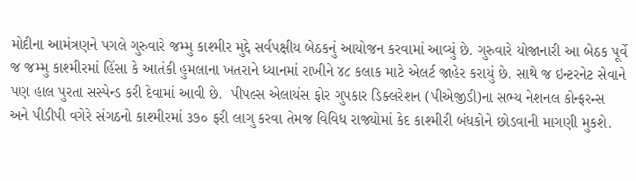મોદીના આમંત્રણને પગલે ગુરુવારે જમ્મુ કાશ્મીર મુદ્દે સર્વપક્ષીય બેઠકનું આયોજન કરવામાં આવ્યું છે. ગુરુવારે યોજાનારી આ બેઠક પૂર્વે જ જમ્મુ કાશ્મીરમાં હિંસા કે આતંકી હુમલાના ખતરાને ધ્યાનમાં રાખીને ૪૮ કલાક માટે એલર્ટ જાહેર કરાયું છે. સાથે જ ઇન્ટરનેટ સેવાને પણ હાલ પુરતા સસ્પેન્ડ કરી દેવામાં આવી છે.  પીપલ્સ એલાયંસ ફોર ગુપકાર ડિક્લરેશન (પીએજીડી)ના સભ્ય નેશનલ કોન્ફરન્સ અને પીડીપી વગેરે સંગઠનો કાશ્મીરમાં ૩૭૦ ફરી લાગુ કરવા તેમજ વિવિધ રાજ્યોમાં કેદ કાશ્મીરી બંધકોને છોડવાની માગણી મુકશે.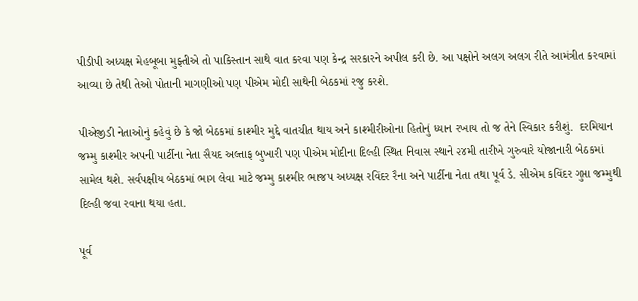પીડીપી અધ્યક્ષ મેહબૂબા મુફ્તીએ તો પાકિસ્તાન સાથે વાત કરવા પણ કેન્દ્ર સરકારને અપીલ કરી છે. આ પક્ષોને અલગ અલગ રીતે આમંત્રીત કરવામાં આવ્યા છે તેથી તેઓ પોતાની માગણીઓ પણ પીએમ મોદી સાથેની બેઠકમાં રજુ કરશે.

પીએજીડી નેતાઓનું કહેવું છે કે જો બેઠકમાં કાશ્મીર મુદ્દે વાતચીત થાય અને કાશ્મીરીઓના હિતોનું ધ્યાન રખાય તો જ તેને સ્વિકાર કરીશું.  દરમિયાન જમ્મુ કાશ્મીર અપની પાર્ટીના નેતા સૈયદ અલ્તાફ બુખારી પણ પીએમ મોદીના દિલ્હી સ્થિત નિવાસ સ્થાને ૨૪મી તારીખે ગુરુવારે યોજાનારી બેઠકમાં સામેલ થશે. સર્વપક્ષીય બેઠકમાં ભાગ લેવા માટે જમ્મુ કાશ્મીર ભાજપ અધ્યક્ષ રવિંદર રૈના અને પાર્ટીના નેતા તથા પૂર્વ ડે. સીએમ કવિંદર ગુપ્તા જમ્મુથી દિલ્હી જવા રવાના થયા હતા.

પૂર્વ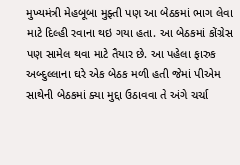મુખ્યમંત્રી મેહબૂબા મુફ્તી પણ આ બેઠકમાં ભાગ લેવા માટે દિલ્હી રવાના થઇ ગયા હતા. આ બેઠકમાં કોંગ્રેસ પણ સામેલ થવા માટે તૈયાર છે. આ પહેલા ફારુક અબ્દુલ્લાના ઘરે એક બેઠક મળી હતી જેમાં પીએમ સાથેની બેઠકમાં ક્યા મુદ્દા ઉઠાવવા તે અંગે ચર્ચા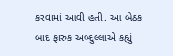કરવામાં આવી હતી. આ બેઠક બાદ ફારુક અબ્દુલ્લાએ કહ્યું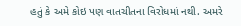હતું કે અમે કોઇ પણ વાતચીતના વિરોધમાં નથી. અમરે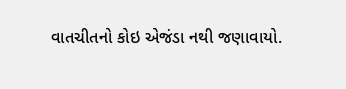વાતચીતનો કોઇ એજંડા નથી જણાવાયો.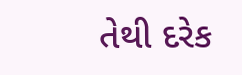તેથી દરેક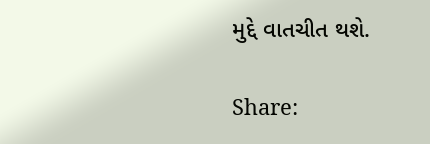મુદ્દે વાતચીત થશે.

Share: